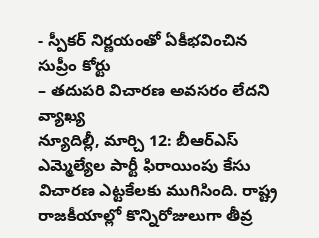- స్పీకర్ నిర్ణయంతో ఏకీభవించిన సుప్రీం కోర్టు
– తదుపరి విచారణ అవసరం లేదని వ్యాఖ్య
న్యూదిల్లీ, మార్చి 12: బీఆర్ఎస్ ఎమ్మెల్యేల పార్టీ ఫిరాయింపు కేసు విచారణ ఎట్టకేలకు ముగిసింది. రాష్ట్ర రాజకీయాల్లో కొన్నిరోజులుగా తీవ్ర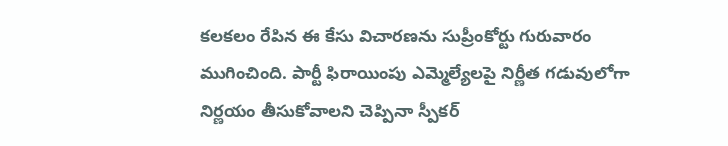కలకలం రేపిన ఈ కేసు విచారణను సుప్రీంకోర్టు గురువారం ముగించింది. పార్టీ ఫిరాయింపు ఎమ్మెల్యేలపై నిర్ణీత గడువులోగా నిర్ణయం తీసుకోవాలని చెప్పినా స్పీకర్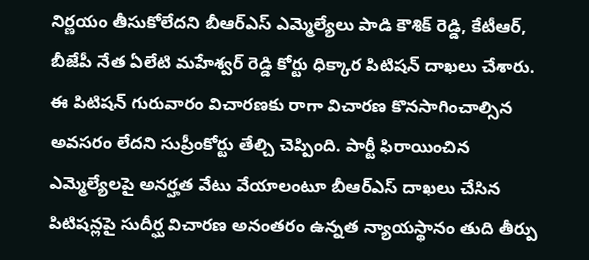నిర్ణయం తీసుకోలేదని బీఆర్ఎస్ ఎమ్మెల్యేలు పాడి కౌశిక్ రెడ్డి, కేటీఆర్, బీజేపీ నేత ఏలేటి మహేశ్వర్ రెడ్డి కోర్టు ధిక్కార పిటిషన్ దాఖలు చేశారు. ఈ పిటిషన్ గురువారం విచారణకు రాగా విచారణ కొనసాగించాల్సిన అవసరం లేదని సుప్రీంకోర్టు తేల్చి చెప్పింది. పార్టీ ఫిరాయించిన ఎమ్మెల్యేలపై అనర్హత వేటు వేయాలంటూ బీఆర్ఎస్ దాఖలు చేసిన పిటిషన్లపై సుదీర్ఘ విచారణ అనంతరం ఉన్నత న్యాయస్థానం తుది తీర్పు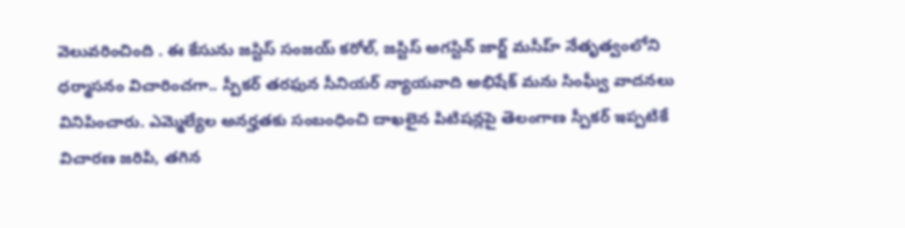వెలువరించింది . ఈ కేసును జస్టిస్ సంజయ్ కరోల్, జస్టిస్ అగస్టిన్ జార్జ్ మసీహ్ నేతృత్వంలోని ధర్మాసనం విచారించగా.. స్పీకర్ తరఫున సీనియర్ న్యాయవాది అభిషేక్ మను సింఘ్వీ వాదనలు వినిపించారు. ఎమ్మెల్యేల అనర్హతకు సంబంధించి దాఖలైన పిటిషన్లపై తెలంగాణ స్పీకర్ ఇప్పటికే విచారణ జరిపి, తగిన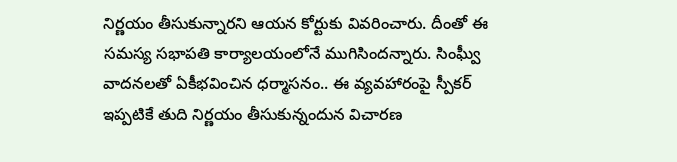నిర్ణయం తీసుకున్నారని ఆయన కోర్టుకు వివరించారు. దీంతో ఈ సమస్య సభాపతి కార్యాలయంలోనే ముగిసిందన్నారు. సింఘ్వీ వాదనలతో ఏకీభవించిన ధర్మాసనం.. ఈ వ్యవహారంపై స్పీకర్ ఇప్పటికే తుది నిర్ణయం తీసుకున్నందున విచారణ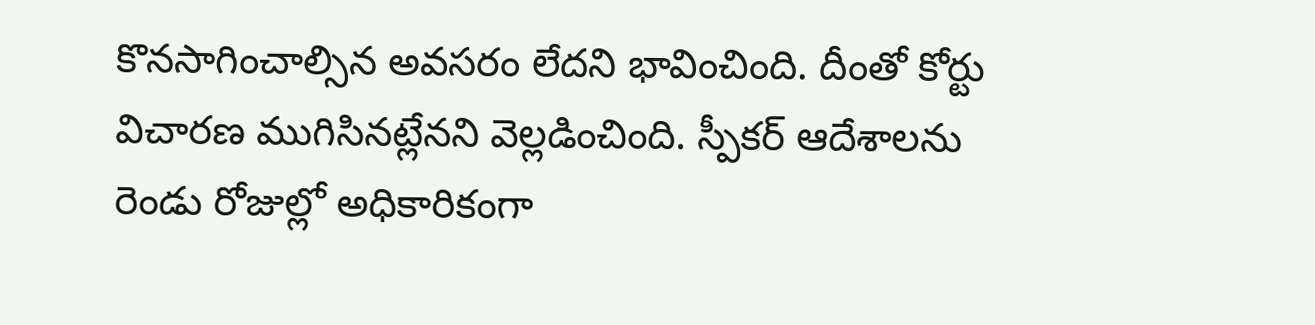కొనసాగించాల్సిన అవసరం లేదని భావించింది. దీంతో కోర్టు విచారణ ముగిసినట్లేనని వెల్లడించింది. స్పీకర్ ఆదేశాలను రెండు రోజుల్లో అధికారికంగా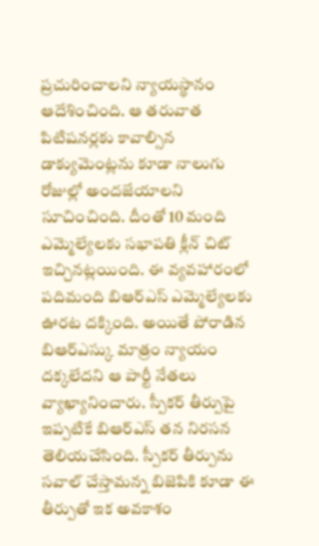ప్రచురించాలని న్యాయస్థానం ఆదేశించింది. ఆ తరువాత పిటిషనర్లకు కావాల్సిన డాక్యుమెంట్లను కూడా నాలుగు రోజుల్లో అందజేయాలని సూచించింది. దీంతో 10 మంది ఎమ్మెల్యేలకు సభాపతి క్లీన్ చిట్ ఇచ్చినట్లయింది. ఈ వ్యవహారంలో పదిమంది బిఆర్ఎస్ ఎమ్మెల్యేలకు ఊరట దక్కింది. అయితే పోరాడిన బిఆర్ఎస్కు మాత్రం న్యాయం దక్కలేదని ఆ పార్టీ నేతలు వ్యాఖ్యానించారు. స్పీకర్ తీర్పుపై ఇప్పటికే బిఆర్ఎస్ తన నిరసన తెలియచేసింది. స్పీకర్ తీర్పును సవాల్ చేస్తామన్న బిజెపికి కూడా ఈ తీర్పుతో ఇక అవకాశం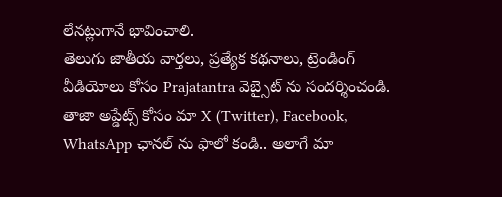లేనట్లుగానే భావించాలి.
తెలుగు జాతీయ వార్తలు, ప్రత్యేక కథనాలు, ట్రెండింగ్ వీడియోలు కోసం Prajatantra వెబ్సైట్ ను సందర్శించండి. తాజా అప్డేట్స్ కోసం మా X (Twitter), Facebook, WhatsApp ఛానల్ ను ఫాలో కండి.. అలాగే మా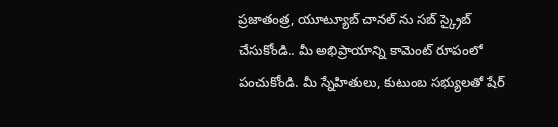ప్రజాతంత్ర, యూట్యూబ్ చానల్ ను సబ్ స్క్రైబ్ చేసుకోండి.. మీ అభిప్రాయాన్ని కామెంట్ రూపంలో పంచుకోండి. మీ స్నేహితులు, కుటుంబ సభ్యులతో షేర్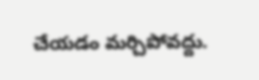చేయడం మర్చిపోవద్దు.